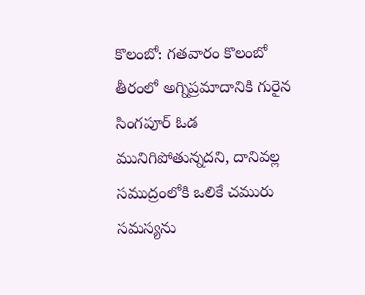కొలంబో: గతవారం కొలంబో తీరంలో అగ్నిప్రమాదానికి గురైన సింగపూర్ ఓడ మునిగిపోతున్నదని, దానివల్ల సముద్రంలోకి ఒలికే చమురు సమస్యను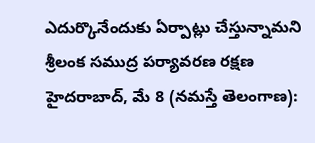ఎదుర్కొనేందుకు ఏర్పాట్లు చేస్తున్నామని శ్రీలంక సముద్ర పర్యావరణ రక్షణ
హైదరాబాద్, మే 8 (నమస్తే తెలంగాణ):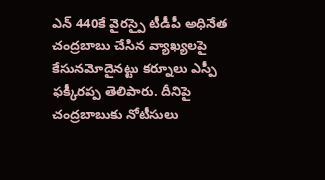ఎన్ 440కే వైరస్పై టీడీపీ అధినేత చంద్రబాబు చేసిన వ్యాఖ్యలపై కేసునమోదైనట్టు కర్నూలు ఎస్పీ ఫక్కీరప్ప తెలిపారు. దీనిపై చంద్రబాబుకు నోటీసులు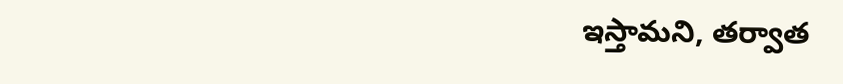ఇస్తామని, తర్వాత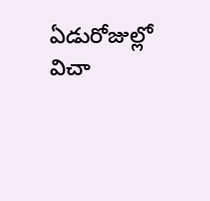ఏడురోజుల్లో విచా